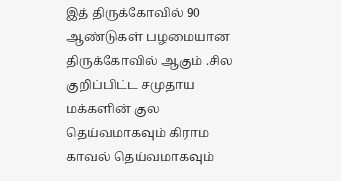இத் திருக்கோவில் 90 ஆண்டுகள் பழமையான திருக்கோவில் ஆகும் .சில குறிப்பிட்ட சமுதாய மக்களின் குல தெய்வமாகவும் கிராம காவல் தெய்வமாகவும்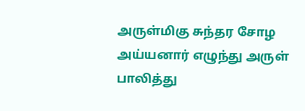அருள்மிகு சுந்தர சோழ அய்யனார் எழுந்து அருள் பாலித்து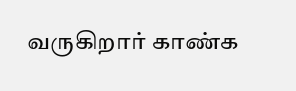வருகிறார் காண்க